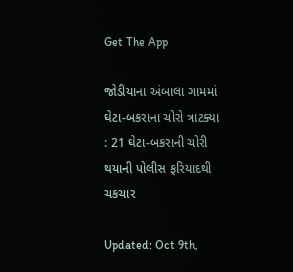Get The App

જોડીયાના અંબાલા ગામમાં ઘેટા-બકરાના ચોરો ત્રાટક્યા : 21 ઘેટા-બકરાની ચોરી થયાની પોલીસ ફરિયાદથી ચકચાર

Updated: Oct 9th,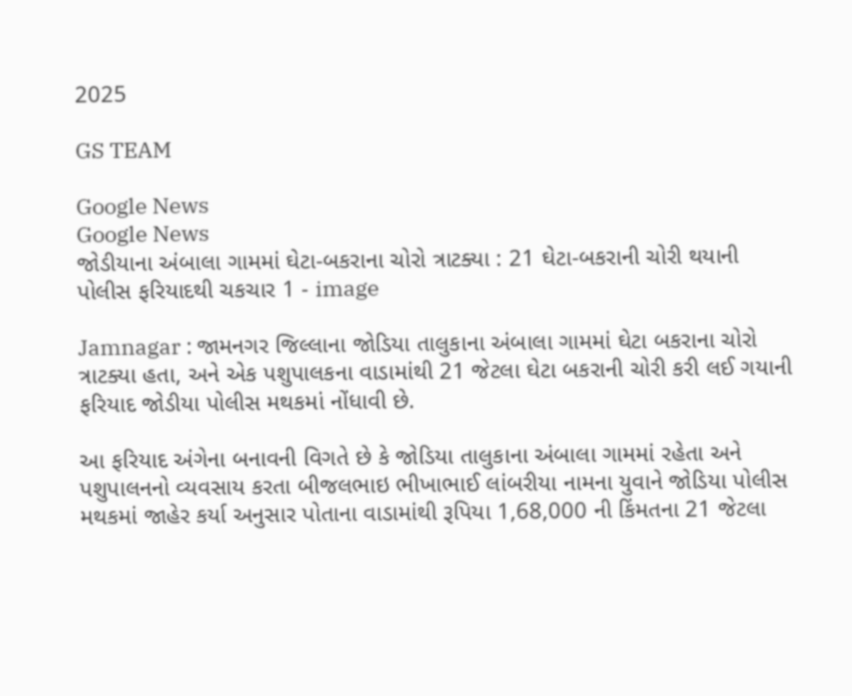2025

GS TEAM

Google News
Google News
જોડીયાના અંબાલા ગામમાં ઘેટા-બકરાના ચોરો ત્રાટક્યા : 21 ઘેટા-બકરાની ચોરી થયાની પોલીસ ફરિયાદથી ચકચાર 1 - image

Jamnagar : જામનગર જિલ્લાના જોડિયા તાલુકાના અંબાલા ગામમાં ઘેટા બકરાના ચોરો ત્રાટક્યા હતા, અને એક પશુપાલકના વાડામાંથી 21 જેટલા ઘેટા બકરાની ચોરી કરી લઈ ગયાની ફરિયાદ જોડીયા પોલીસ મથકમાં નોંધાવી છે.

આ ફરિયાદ અંગેના બનાવની વિગતે છે કે જોડિયા તાલુકાના અંબાલા ગામમાં રહેતા અને પશુપાલનનો વ્યવસાય કરતા બીજલભાઇ ભીખાભાઈ લાંબરીયા નામના યુવાને જોડિયા પોલીસ મથકમાં જાહેર કર્યા અનુસાર પોતાના વાડામાંથી રૂપિયા 1,68,000 ની કિંમતના 21 જેટલા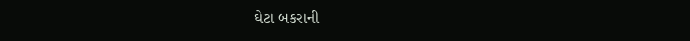ઘેટા બકરાની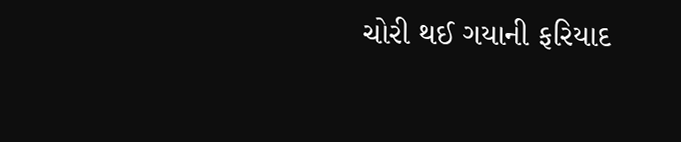ચોરી થઈ ગયાની ફરિયાદ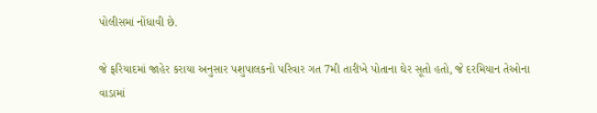પોલીસમાં નોંધાવી છે.

જે ફરિયાદમાં જાહેર કરાયા અનુસાર પશુપાલકનો પરિવાર ગત 7મી તારીખે પોતાના ઘેર સૂતો હતો, જે દરમિયાન તેઓના વાડામાં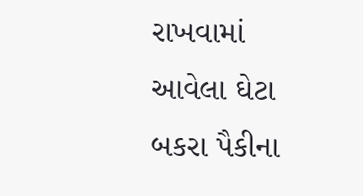રાખવામાં આવેલા ઘેટા બકરા પૈકીના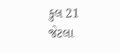કુલ 21 જેટલા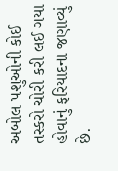અબોલ પશુઓની કોઈ તસ્કરો ચોરી કરી લઈ ગયા હોવાનું ફરિયાદના જણાવ્યું છે.